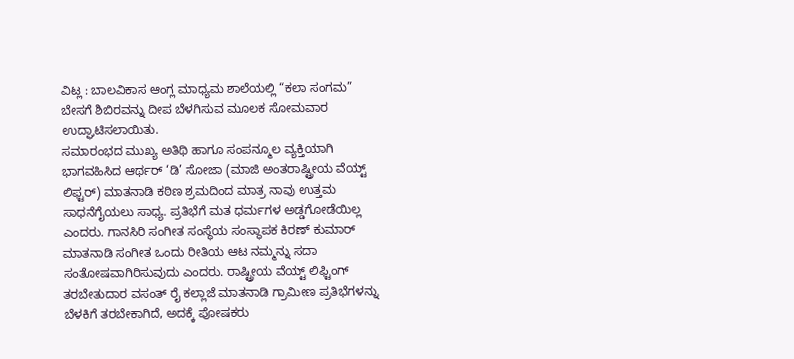ವಿಟ್ಲ : ಬಾಲವಿಕಾಸ ಆಂಗ್ಲ ಮಾಧ್ಯಮ ಶಾಲೆಯಲ್ಲಿ “ಕಲಾ ಸಂಗಮ” ಬೇಸಗೆ ಶಿಬಿರವನ್ನು ದೀಪ ಬೆಳಗಿಸುವ ಮೂಲಕ ಸೋಮವಾರ ಉದ್ಘಾಟಿಸಲಾಯಿತು.
ಸಮಾರಂಭದ ಮುಖ್ಯ ಅತಿಥಿ ಹಾಗೂ ಸಂಪನ್ಮೂಲ ವ್ಯಕ್ತಿಯಾಗಿ ಭಾಗವಹಿಸಿದ ಆರ್ಥರ್ ‘ಡಿ’ ಸೋಜಾ (ಮಾಜಿ ಅಂತರಾಷ್ಟ್ರೀಯ ವೆಯ್ಟ್ ಲಿಫ್ಟರ್) ಮಾತನಾಡಿ ಕಠಿಣ ಶ್ರಮದಿಂದ ಮಾತ್ರ ನಾವು ಉತ್ತಮ ಸಾಧನೆಗೈಯಲು ಸಾಧ್ಯ. ಪ್ರತಿಭೆಗೆ ಮತ ಧರ್ಮಗಳ ಅಡ್ಡಗೋಡೆಯಿಲ್ಲ ಎಂದರು. ಗಾನಸಿರಿ ಸಂಗೀತ ಸಂಸ್ಥೆಯ ಸಂಸ್ಥಾಪಕ ಕಿರಣ್ ಕುಮಾರ್ ಮಾತನಾಡಿ ಸಂಗೀತ ಒಂದು ರೀತಿಯ ಆಟ ನಮ್ಮನ್ನು ಸದಾ ಸಂತೋಷವಾಗಿರಿಸುವುದು ಎಂದರು. ರಾಷ್ಟ್ರೀಯ ವೆಯ್ಟ್ ಲಿಫ್ಟಿಂಗ್ ತರಬೇತುದಾರ ವಸಂತ್ ರೈ ಕಲ್ಲಾಜೆ ಮಾತನಾಡಿ ಗ್ರಾಮೀಣ ಪ್ರತಿಭೆಗಳನ್ನು ಬೆಳಕಿಗೆ ತರಬೇಕಾಗಿದೆ, ಅದಕ್ಕೆ ಪೋಷಕರು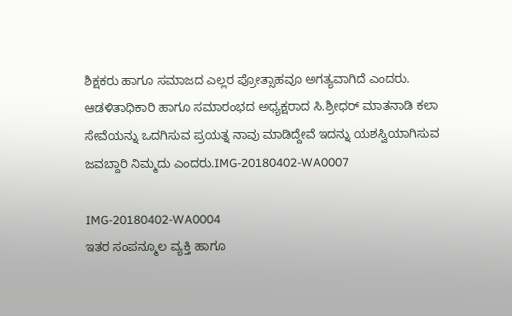ಶಿಕ್ಷಕರು ಹಾಗೂ ಸಮಾಜದ ಎಲ್ಲರ ಪ್ರೋತ್ಸಾಹವೂ ಅಗತ್ಯವಾಗಿದೆ ಎಂದರು. ಆಡಳಿತಾಧಿಕಾರಿ ಹಾಗೂ ಸಮಾರಂಭದ ಅಧ್ಯಕ್ಷರಾದ ಸಿ.ಶ್ರೀಧರ್ ಮಾತನಾಡಿ ಕಲಾ ಸೇವೆಯನ್ನು ಒದಗಿಸುವ ಪ್ರಯತ್ನ ನಾವು ಮಾಡಿದ್ದೇವೆ ಇದನ್ನು ಯಶಸ್ವಿಯಾಗಿಸುವ ಜವಬ್ದಾರಿ ನಿಮ್ಮದು ಎಂದರು.IMG-20180402-WA0007

IMG-20180402-WA0004
ಇತರ ಸಂಪನ್ಮೂಲ ವ್ಯಕ್ತಿ ಹಾಗೂ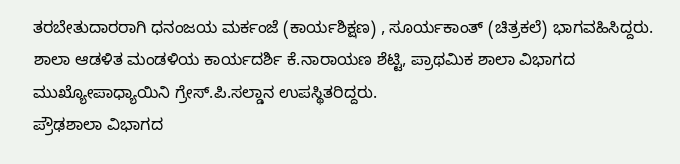ತರಬೇತುದಾರರಾಗಿ ಧನಂಜಯ ಮರ್ಕಂಜೆ (ಕಾರ್ಯಶಿಕ್ಷಣ) , ಸೂರ್ಯಕಾಂತ್ (ಚಿತ್ರಕಲೆ) ಭಾಗವಹಿಸಿದ್ದರು. ಶಾಲಾ ಆಡಳಿತ ಮಂಡಳಿಯ ಕಾರ್ಯದರ್ಶಿ ಕೆ.ನಾರಾಯಣ ಶೆಟ್ಟಿ, ಪ್ರಾಥಮಿಕ ಶಾಲಾ ವಿಭಾಗದ ಮುಖ್ಯೋಪಾಧ್ಯಾಯಿನಿ ಗ್ರೇಸ್.ಪಿ.ಸಲ್ಡಾನ ಉಪಸ್ಥಿತರಿದ್ದರು.
ಪ್ರೌಢಶಾಲಾ ವಿಭಾಗದ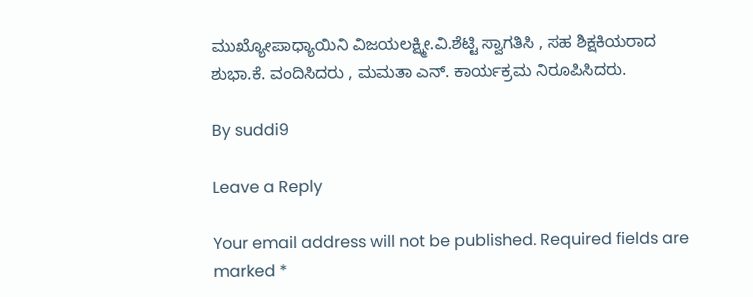ಮುಖ್ಯೋಪಾಧ್ಯಾಯಿನಿ ವಿಜಯಲಕ್ಷ್ಮೀ.ವಿ.ಶೆಟ್ಟಿ ಸ್ವಾಗತಿಸಿ , ಸಹ ಶಿಕ್ಷಕಿಯರಾದ ಶುಭಾ.ಕೆ. ವಂದಿಸಿದರು , ಮಮತಾ ಎನ್. ಕಾರ್ಯಕ್ರಮ ನಿರೂಪಿಸಿದರು.

By suddi9

Leave a Reply

Your email address will not be published. Required fields are marked *